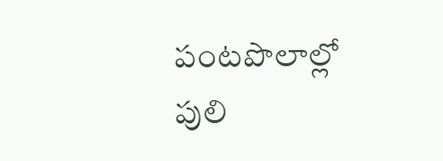పంటపొలాల్లో పులి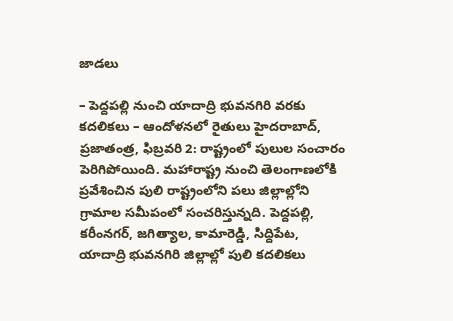జాడలు

– పెద్దపల్లి నుంచి యాదాద్రి భువనగిరి వరకు కదలికలు – ఆందోళనలో రైతులు హైదరాబాద్, ప్రజాతంత్ర, ఫిబ్రవరి 2: రాష్ట్రంలో పులుల సంచారం పెరిగిపోయింది. మహారాష్ట్ర నుంచి తెలంగాణలోకి ప్రవేశించిన పులి రాష్ట్రంలోని పలు జిల్లాల్లోని గ్రామాల సమీపంలో సంచరిస్తున్నది. పెద్దపల్లి, కరీంనగర్, జగిత్యాల, కామారెడ్డి, సిద్దిపేట, యాదాద్రి భువనగిరి జిల్లాల్లో పులి కదలికలు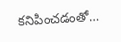కనిపించడంతో…